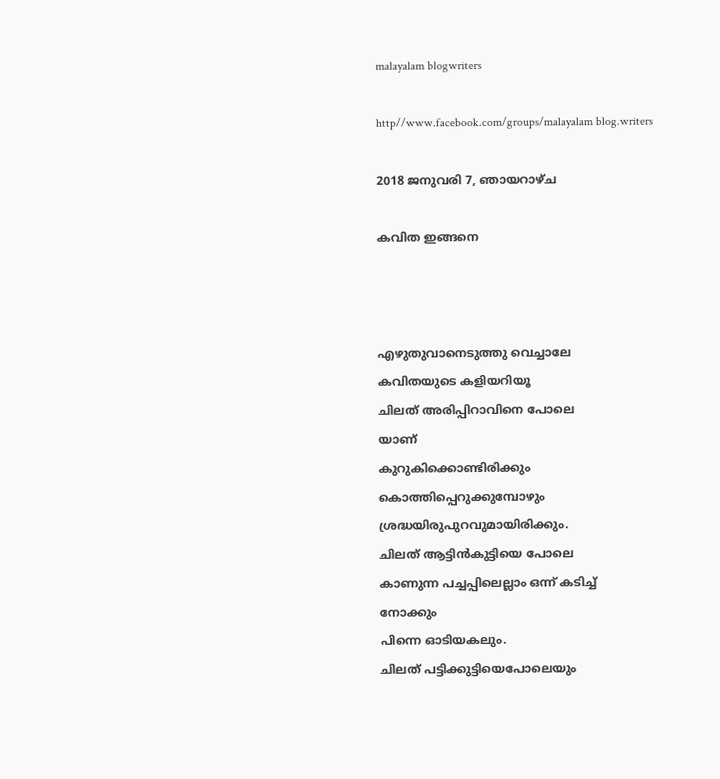malayalam blogwriters

http//www.facebook.com/groups/malayalam blog.writers

2018 ജനുവരി 7, ഞായറാഴ്‌ച

കവിത ഇങ്ങനെ



എഴുതുവാനെടുത്തു വെച്ചാലേ
കവിതയുടെ കളിയറിയൂ
ചിലത് അരിപ്പിറാവിനെ പോലെ
യാണ്
കുറുകിക്കൊണ്ടിരിക്കും
കൊത്തിപ്പെറുക്കുമ്പോഴും
ശ്രദ്ധയിരുപുറവുമായിരിക്കും.
ചിലത് ആട്ടിൻകുട്ടിയെ പോലെ
കാണുന്ന പച്ചപ്പിലെല്ലാം ഒന്ന് കടിച്ച്
നോക്കും
പിന്നെ ഓടിയകലും.
ചിലത് പട്ടിക്കുട്ടിയെപോലെയും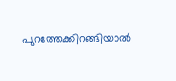പുറത്തേക്കിറങ്ങിയാൽ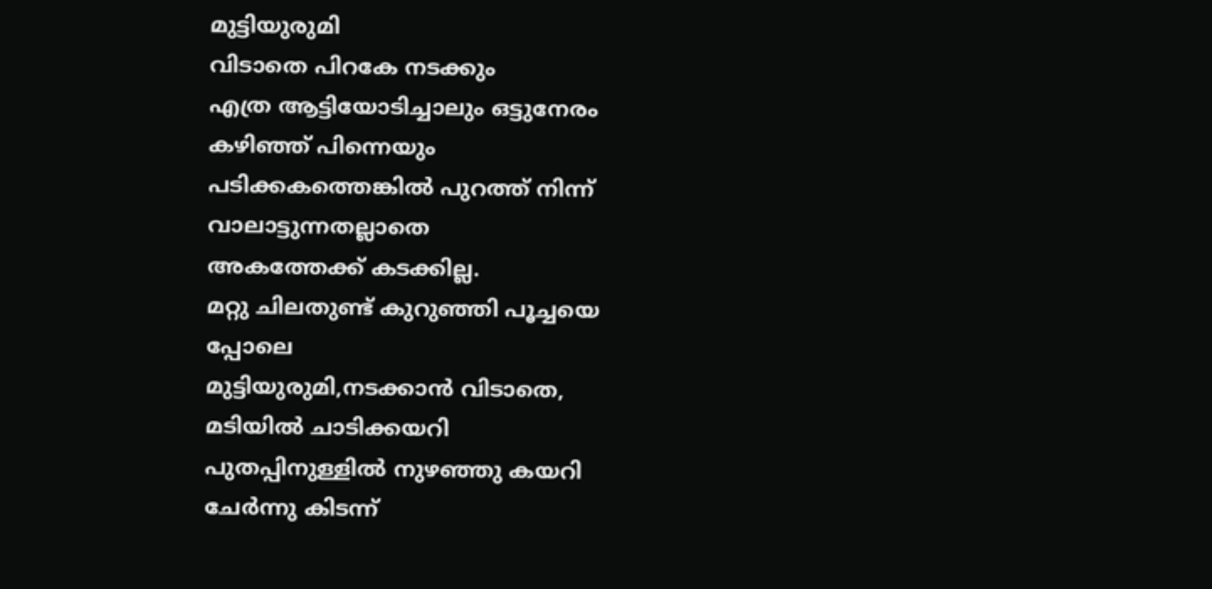മുട്ടിയുരുമി
വിടാതെ പിറകേ നടക്കും
എത്ര ആട്ടിയോടിച്ചാലും ഒട്ടുനേരം
കഴിഞ്ഞ് പിന്നെയും
പടിക്കകത്തെങ്കിൽ പുറത്ത് നിന്ന്
വാലാട്ടുന്നതല്ലാതെ
അകത്തേക്ക് കടക്കില്ല.
മറ്റു ചിലതുണ്ട് കുറുഞ്ഞി പൂച്ചയെ
പ്പോലെ
മുട്ടിയുരുമി,നടക്കാൻ വിടാതെ,
മടിയിൽ ചാടിക്കയറി
പുതപ്പിനുള്ളിൽ നുഴഞ്ഞു കയറി
ചേർന്നു കിടന്ന്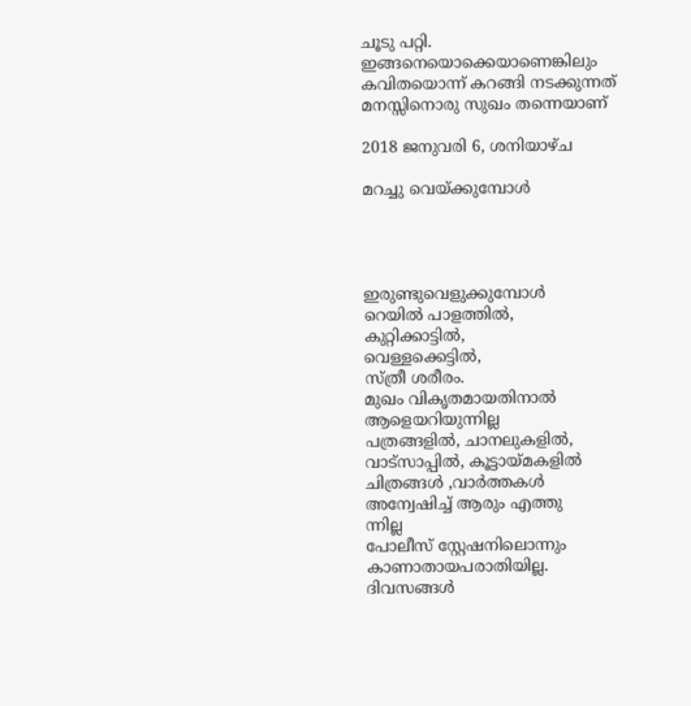ചൂടു പറ്റി.
ഇങ്ങനെയൊക്കെയാണെങ്കിലും
കവിതയൊന്ന് കറങ്ങി നടക്കുന്നത്
മനസ്സിനൊരു സുഖം തന്നെയാണ്

2018 ജനുവരി 6, ശനിയാഴ്‌ച

മറച്ചു വെയ്ക്കുമ്പോൾ




ഇരുണ്ടുവെളുക്കുമ്പോൾ
റെയിൽ പാളത്തിൽ,
കുറ്റിക്കാട്ടിൽ,
വെള്ളക്കെട്ടിൽ,
സ്ത്രീ ശരീരം.
മുഖം വികൃതമായതിനാൽ
ആളെയറിയുന്നില്ല
പത്രങ്ങളിൽ, ചാനലുകളിൽ,
വാട്സാപ്പിൽ, കൂട്ടായ്മകളിൽ
ചിത്രങ്ങൾ ,വാർത്തകൾ
അന്വേഷിച്ച് ആരും എത്തു
ന്നില്ല
പോലീസ് സ്റ്റേഷനിലൊന്നും
കാണാതായപരാതിയില്ല.
ദിവസങ്ങൾ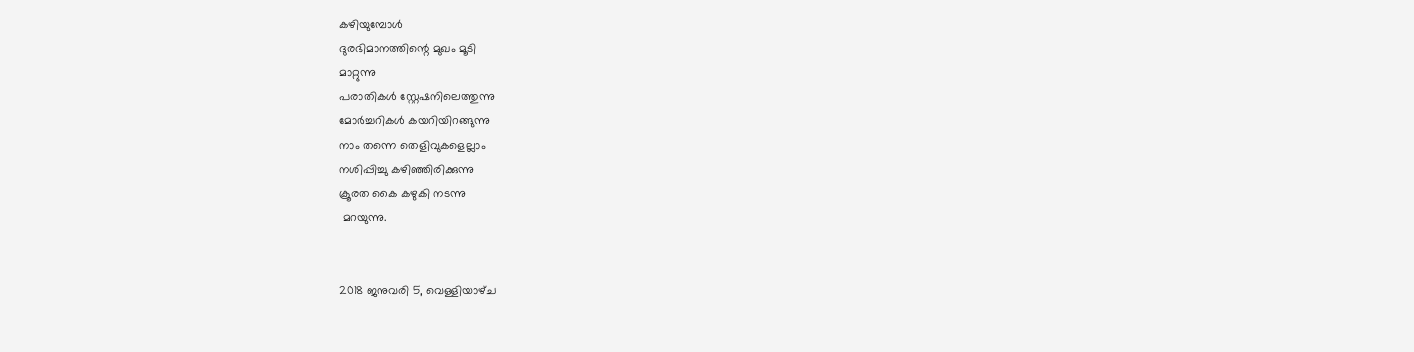കഴിയുമ്പോൾ
ദുരഭിമാനത്തിന്റെ മുഖം മൂടി
മാറ്റുന്നു
പരാതികൾ സ്റ്റേഷനിലെത്തുന്നു
മോർച്ചറികൾ കയറിയിറങ്ങുന്നു
നാം തന്നെ തെളിവുകളെല്ലാം
നശിപ്പിച്ചു കഴിഞ്ഞിരിക്കുന്നു
ക്രൂരത കൈ കഴുകി നടന്നു
 മറയുന്നു.


2018 ജനുവരി 5, വെള്ളിയാഴ്‌ച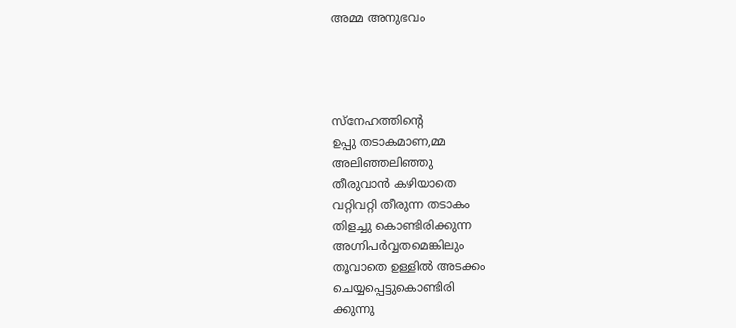അമ്മ അനുഭവം




സ്നേഹത്തിന്റെ
ഉപ്പു തടാകമാണ,മ്മ
അലിഞ്ഞലിഞ്ഞു
തീരുവാൻ കഴിയാതെ
വറ്റിവറ്റി തീരുന്ന തടാകം
തിളച്ചു കൊണ്ടിരിക്കുന്ന
അഗ്നിപർവ്വതമെങ്കിലും
തൂവാതെ ഉള്ളിൽ അടക്കം
ചെയ്യപ്പെട്ടുകൊണ്ടിരി
ക്കുന്നു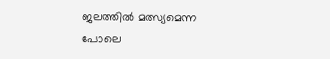ജലത്തിൽ മത്സ്യമെന്ന
പോലെ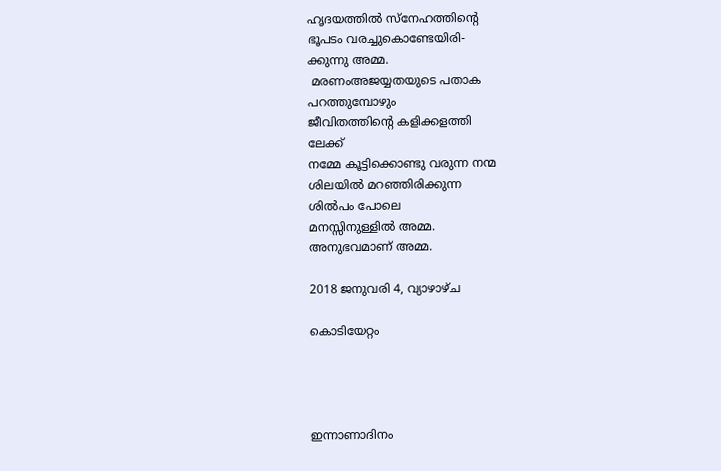ഹൃദയത്തിൽ സ്നേഹത്തിന്റെ
ഭൂപടം വരച്ചുകൊണ്ടേയിരി-
ക്കുന്നു അമ്മ.
 മരണംഅജയ്യതയുടെ പതാക
പറത്തുമ്പോഴും
ജീവിതത്തിന്റെ കളിക്കളത്തി
ലേക്ക്
നമ്മേ കൂട്ടിക്കൊണ്ടു വരുന്ന നന്മ
ശിലയിൽ മറഞ്ഞിരിക്കുന്ന
ശിൽപം പോലെ
മനസ്സിനുള്ളിൽ അമ്മ.
അനുഭവമാണ് അമ്മ.

2018 ജനുവരി 4, വ്യാഴാഴ്‌ച

കൊടിയേറ്റം




ഇന്നാണാദിനം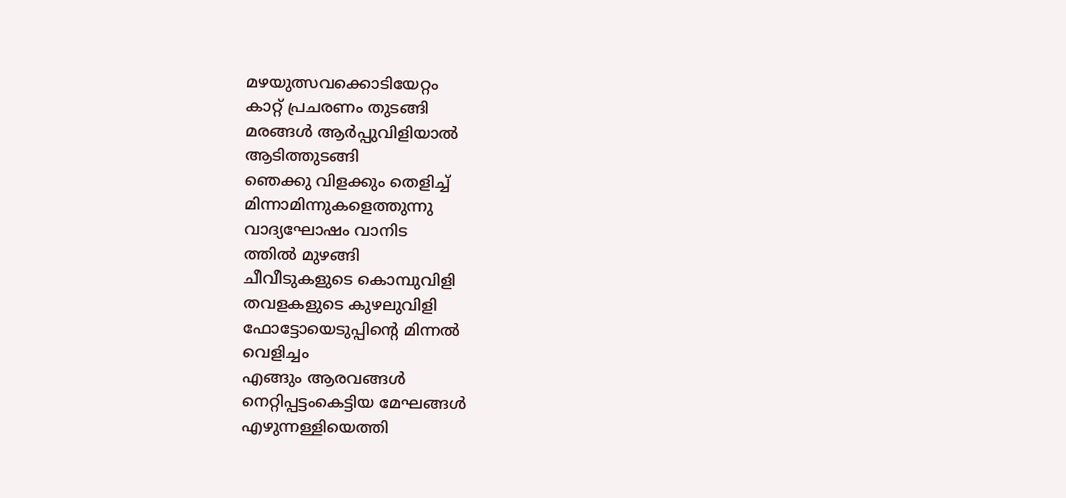മഴയുത്സവക്കൊടിയേറ്റം
കാറ്റ് പ്രചരണം തുടങ്ങി
മരങ്ങൾ ആർപ്പുവിളിയാൽ
ആടിത്തുടങ്ങി
ഞെക്കു വിളക്കും തെളിച്ച്
മിന്നാമിന്നുകളെത്തുന്നു
വാദ്യഘോഷം വാനിട
ത്തിൽ മുഴങ്ങി
ചീവീടുകളുടെ കൊമ്പുവിളി
തവളകളുടെ കുഴലുവിളി
ഫോട്ടോയെടുപ്പിന്റെ മിന്നൽ
വെളിച്ചം
എങ്ങും ആരവങ്ങൾ
നെറ്റിപ്പട്ടംകെട്ടിയ മേഘങ്ങൾ
എഴുന്നള്ളിയെത്തി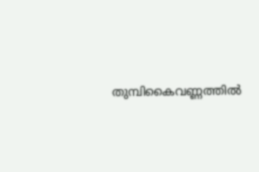തുമ്പികൈവണ്ണത്തിൽ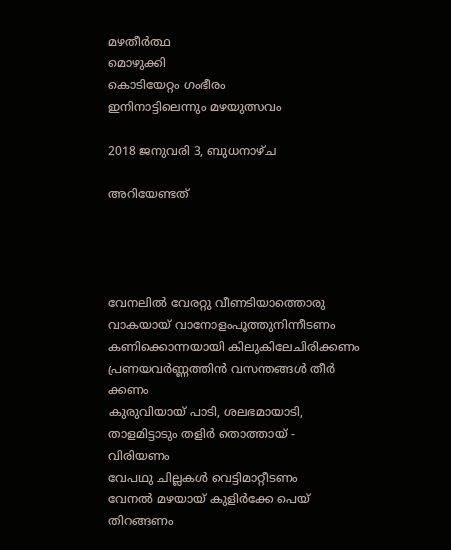മഴതീർത്ഥ
മൊഴുക്കി
കൊടിയേറ്റം ഗംഭീരം
ഇനിനാട്ടിലെന്നും മഴയുത്സവം

2018 ജനുവരി 3, ബുധനാഴ്‌ച

അറിയേണ്ടത്




വേനലിൽ വേരറ്റു വീണടിയാത്തൊരു
വാകയായ് വാനോളംപൂത്തുനിന്നീടണം
കണിക്കൊന്നയായി കിലുകിലേചിരിക്കണം
പ്രണയവർണ്ണത്തിൻ വസന്തങ്ങൾ തീർ
ക്കണം
കുരുവിയായ് പാടി, ശലഭമായാടി,
താളമിട്ടാടും തളിർ തൊത്തായ് -
വിരിയണം
വേപഥു ചില്ലകൾ വെട്ടിമാറ്റീടണം
വേനൽ മഴയായ് കുളിർക്കേ പെയ്
തിറങ്ങണം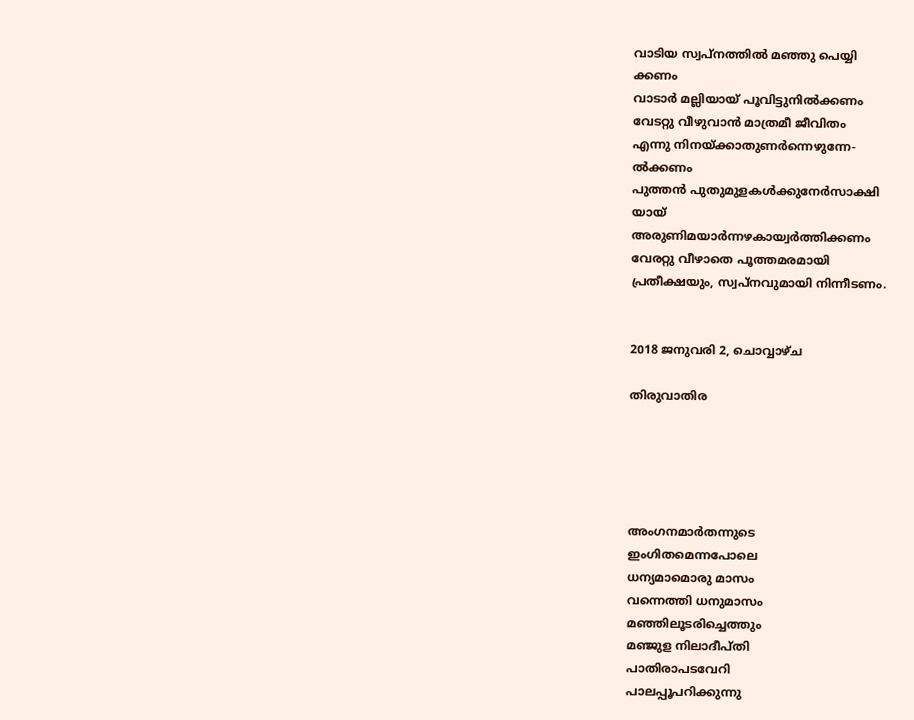വാടിയ സ്വപ്നത്തിൽ മഞ്ഞു പെയ്യി
ക്കണം
വാടാർ മല്ലിയായ് പൂവിട്ടുനിൽക്കണം
വേടറ്റു വീഴുവാൻ മാത്രമീ ജീവിതം
എന്നു നിനയ്ക്കാതുണർന്നെഴുന്നേ-
ൽക്കണം
പുത്തൻ പുതുമുളകൾക്കുനേർസാക്ഷി
യായ്
അരുണിമയാർന്നഴകായ്വർത്തിക്കണം
വേരറ്റു വീഴാതെ പൂത്തമരമായി
പ്രതീക്ഷയും, സ്വപ്നവുമായി നിന്നീടണം.


2018 ജനുവരി 2, ചൊവ്വാഴ്ച

തിരുവാതിര





അംഗനമാർതന്നുടെ
ഇംഗിതമെന്നപോലെ
ധന്യമാമൊരു മാസം
വന്നെത്തി ധനുമാസം
മഞ്ഞിലൂടരിച്ചെത്തും
മഞ്ജുള നിലാദീപ്തി
പാതിരാപടവേറി
പാലപ്പൂപറിക്കുന്നു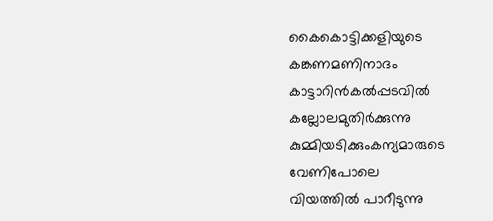കൈകൊട്ടിക്കളിയുടെ
കങ്കണമണിനാദം
കാട്ടാറിൻകൽപ്പടവിൽ
കല്ലോലമുതിർക്കുന്നു
കുമ്മിയടിക്കുംകന്യമാരുടെ
വേണിപോലെ
വിയത്തിൽ പാറീടുന്നു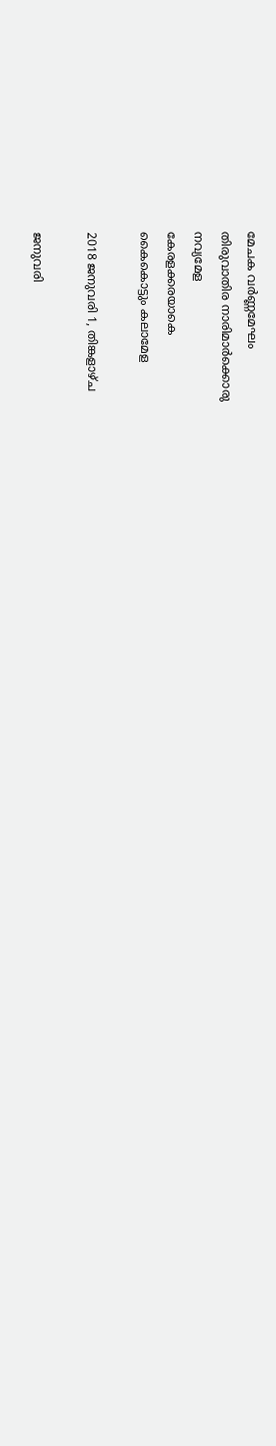മേചക വർണ്ണമേഘം
തിരുവാതിര നാരിമാർക്കൊരു
നവ്യമേള
കേരളക്കരയാകെ
കൈകൊട്ടും കലാമേള

2018 ജനുവരി 1, തിങ്കളാഴ്‌ച

ജനുവരി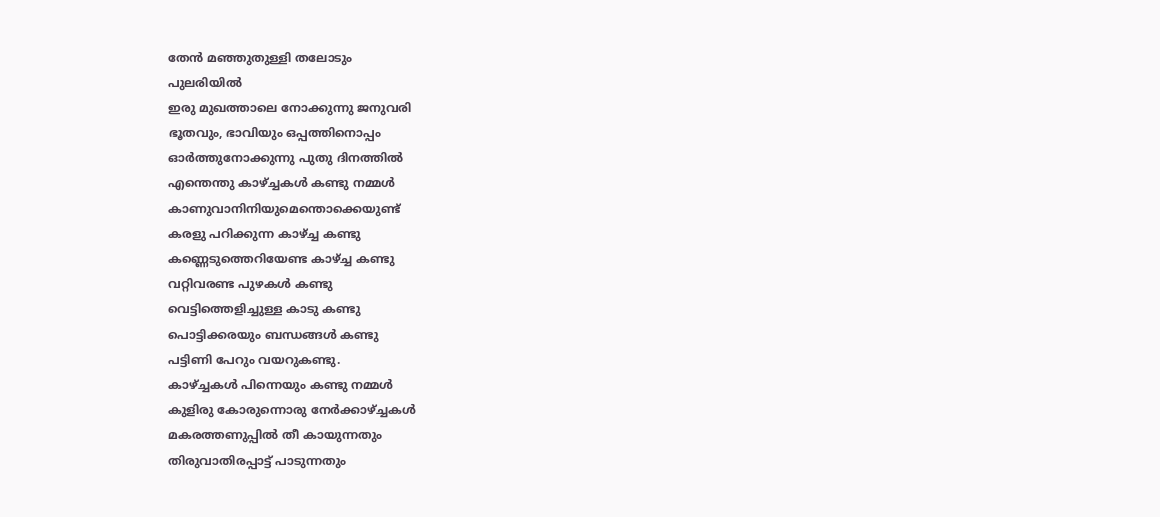തേൻ മഞ്ഞുതുള്ളി തലോടും
പുലരിയിൽ
ഇരു മുഖത്താലെ നോക്കുന്നു ജനുവരി
ഭൂതവും, ഭാവിയും ഒപ്പത്തിനൊപ്പം
ഓർത്തുനോക്കുന്നു പുതു ദിനത്തിൽ
എന്തെന്തു കാഴ്ച്ചകൾ കണ്ടു നമ്മൾ
കാണുവാനിനിയുമെന്തൊക്കെയുണ്ട്
കരളു പറിക്കുന്ന കാഴ്ച്ച കണ്ടു
കണ്ണെടുത്തെറിയേണ്ട കാഴ്ച്ച കണ്ടു
വറ്റിവരണ്ട പുഴകൾ കണ്ടു
വെട്ടിത്തെളിച്ചുള്ള കാടു കണ്ടു
പൊട്ടിക്കരയും ബന്ധങ്ങൾ കണ്ടു
പട്ടിണി പേറും വയറുകണ്ടു.
കാഴ്ച്ചകൾ പിന്നെയും കണ്ടു നമ്മൾ
കുളിരു കോരുന്നൊരു നേർക്കാഴ്ച്ചകൾ
മകരത്തണുപ്പിൽ തീ കായുന്നതും
തിരുവാതിരപ്പാട്ട് പാടുന്നതും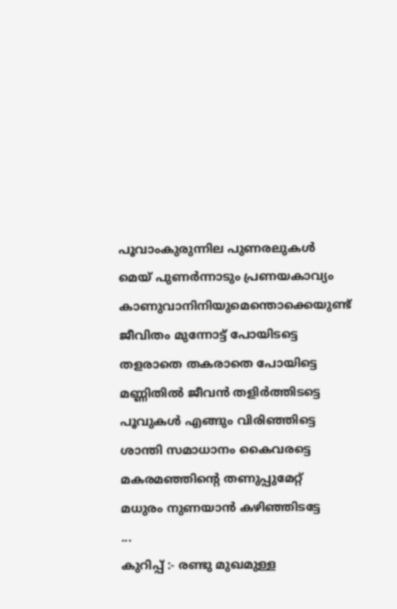പൂവാംകുരുന്നില പുണരലുകൾ
മെയ് പുണർന്നാടും പ്രണയകാവ്യം
കാണുവാനിനിയുമെന്തൊക്കെയുണ്ട്
ജീവിതം മുന്നോട്ട് പോയിടട്ടെ
തളരാതെ തകരാതെ പോയിട്ടെ
മണ്ണിതിൽ ജീവൻ തളിർത്തിടട്ടെ
പൂവുകൾ എങ്ങും വിരിഞ്ഞിട്ടെ
ശാന്തി സമാധാനം കൈവരട്ടെ
മകരമഞ്ഞിന്റെ തണുപ്പുമേറ്റ്
മധുരം നുണയാൻ കഴിഞ്ഞിടട്ടേ
...
കുറിപ്പ് :- രണ്ടു മുഖമുള്ള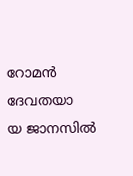റോമൻ ദേവതയാ
യ ജാനസിൽ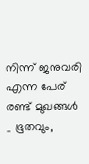നിന്ന് ജനുവരി എന്ന പേര്
രണ്ട് മുഖങ്ങൾ _ ഭൂതവും,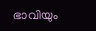ഭാവിയും